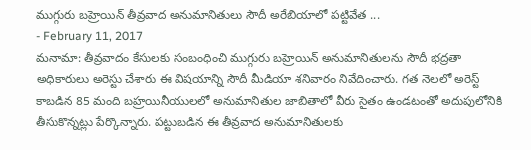ముగ్గురు బహ్రెయిన్ తీవ్రవాద అనుమానితులు సౌదీ అరేబియాలో పట్టివేత ...
- February 11, 2017
మనామా: తీవ్రవాదం కేసులకు సంబంధించి ముగ్గురు బహ్రెయిన్ అనుమానితులను సౌదీ భద్రతా అధికారులు అరెస్టు చేశారు ఈ విషయాన్ని సౌదీ మీడియా శనివారం నివేదించారు. గత నెలలో అరెస్ట్ కాబడిన 85 మంది బహ్రయినీయులలో అనుమానితుల జాబితాలో వీరు సైతం ఉండటంతో అదుపులోనికి తీసుకొన్నట్లు పేర్కొన్నారు. పట్టుబడిన ఈ తీవ్రవాద అనుమానితులకు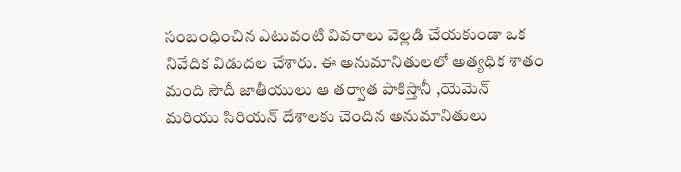సంబంధించిన ఎటువంటి వివరాలు వెల్లడి చేయకుండా ఒక నివేదిక విడుదల చేశారు. ఈ అనుమానితులలో అత్యధిక శాతం మంది సౌదీ జాతీయులు ఆ తర్వాత పాకిస్తానీ ,యెమెన్ మరియు సిరియన్ దేశాలకు చెందిన అనుమానితులు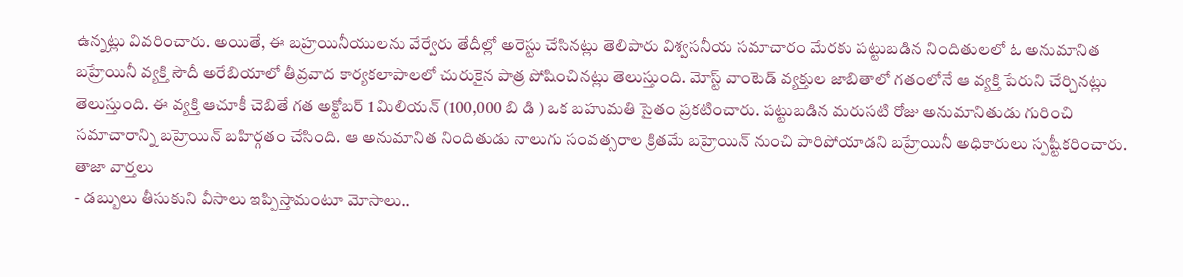ఉన్నట్లు వివరించారు. అయితే, ఈ బహ్రయినీయులను వేర్వేరు తేదీల్లో అరెస్టు చేసినట్లు తెలిపారు విశ్వసనీయ సమాచారం మేరకు పట్టుబడిన నిందితులలో ఓ అనుమానిత బహ్రేయినీ వ్యక్తి సౌదీ అరేబియాలో తీవ్రవాద కార్యకలాపాలలో చురుకైన పాత్ర పోషించినట్లు తెలుస్తుంది. మోస్ట్ వాంటెడ్ వ్యక్తుల జాబితాలో గతంలోనే ఆ వ్యక్తి పేరుని చేర్చినట్లు తెలుస్తుంది. ఈ వ్యక్తి ఆచూకీ చెబితే గత అక్టోబర్ 1 మిలియన్ (100,000 బి డి ) ఒక బహుమతి సైతం ప్రకటించారు. పట్టుబడిన మరుసటి రోజు అనుమానితుడు గురించి సమాచారాన్ని బహ్రెయిన్ బహిర్గతం చేసింది. ఆ అనుమానిత నిందితుడు నాలుగు సంవత్సరాల క్రితమే బహ్రెయిన్ నుంచి పారిపోయాడని బహ్రేయినీ అధికారులు స్పష్టీకరించారు.
తాజా వార్తలు
- డబ్బులు తీసుకుని వీసాలు ఇప్పిస్తామంటూ మోసాలు..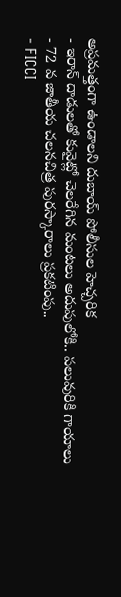అప్రమత్తంగా ఉండాలని దుబాయ్ పోలీసుల హెచ్చరిక
- ఇరాన్ దాడులతో కువైట్లో చెలరేగిన మంటలు అదుపులోకి.. పలువురికి గాయాలు
- 72 వ జాతీయ చలనచిత్ర పురస్కారాలు ప్రకటింపు..
- FICCI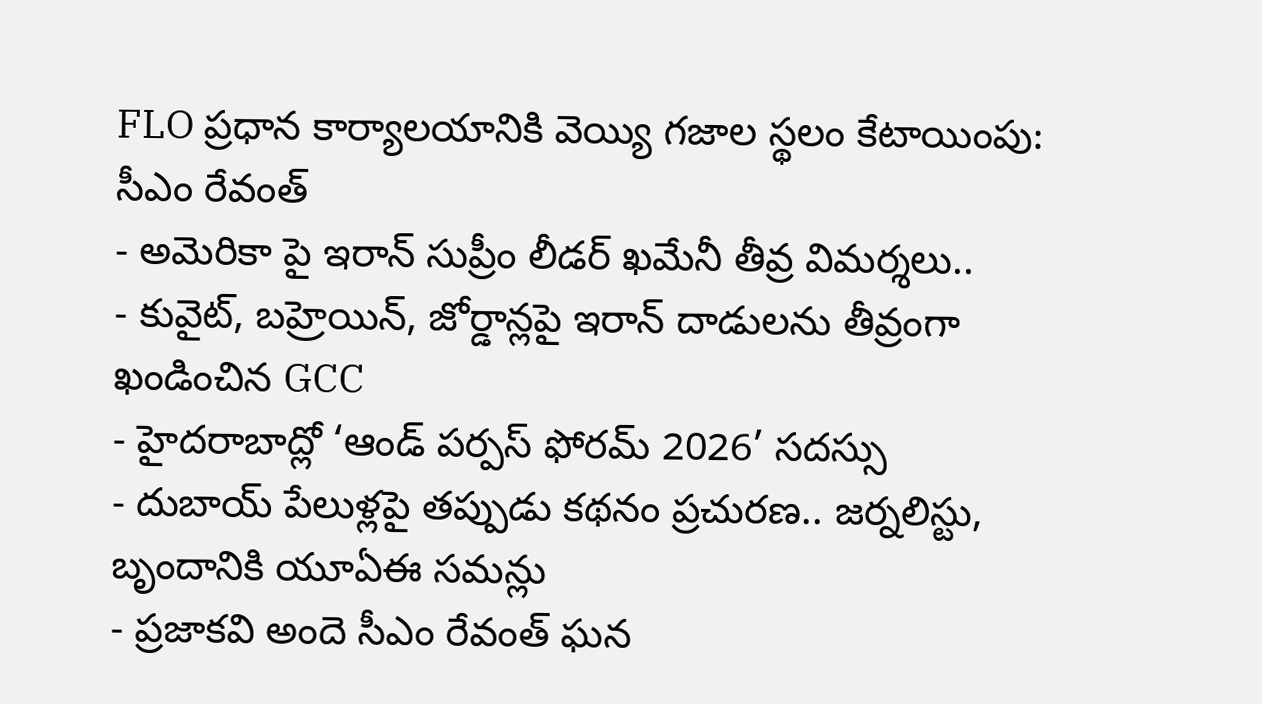FLO ప్రధాన కార్యాలయానికి వెయ్యి గజాల స్థలం కేటాయింపు: సీఎం రేవంత్
- అమెరికా పై ఇరాన్ సుప్రీం లీడర్ ఖమేనీ తీవ్ర విమర్శలు..
- కువైట్, బహ్రెయిన్, జోర్డాన్లపై ఇరాన్ దాడులను తీవ్రంగా ఖండించిన GCC
- హైదరాబాద్లో ‘ఆండ్ పర్పస్ ఫోరమ్ 2026’ సదస్సు
- దుబాయ్ పేలుళ్లపై తప్పుడు కథనం ప్రచురణ.. జర్నలిస్టు, బృందానికి యూఏఈ సమన్లు
- ప్రజాకవి అందె సీఎం రేవంత్ ఘన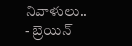నివాళులు..
- బ్రెయిన్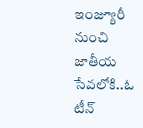ఇంజ్యూరీ నుంచి జాతీయ సేవలోకి..ఓ టీన్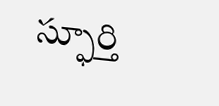స్ఫూర్తి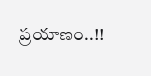ప్రయాణం..!!